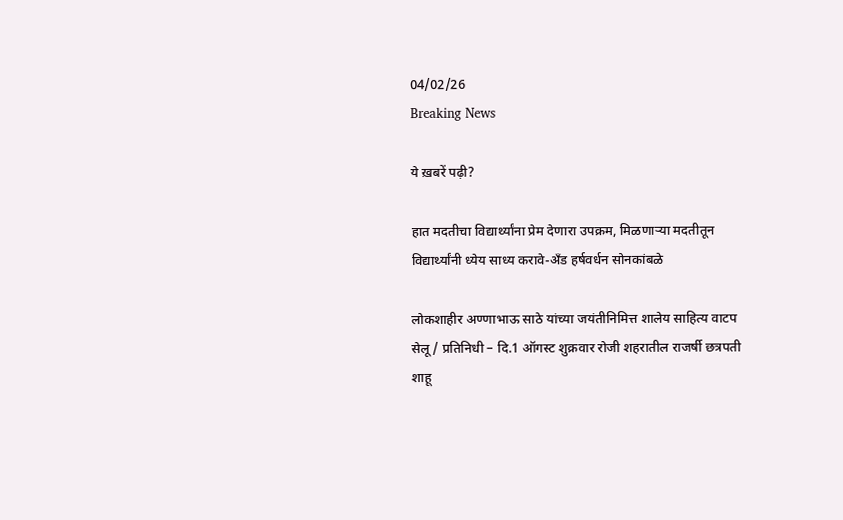04/02/26
Breaking News

ये ख़बरें पढ़ी?

हात मदतीचा विद्यार्थ्यांना प्रेम देणारा उपक्रम, मिळणाऱ्या मदतीतून विद्यार्थ्यांनी ध्येय साध्य करावे-अँड हर्षवर्धन सोनकांबळे

लोकशाहीर अण्णाभाऊ साठे यांच्या जयंतीनिमित्त शालेय साहित्य वाटप सेलू / प्रतिनिधी – दि.1 ऑगस्ट शुक्रवार रोजी शहरातील राजर्षी छत्रपती शाहू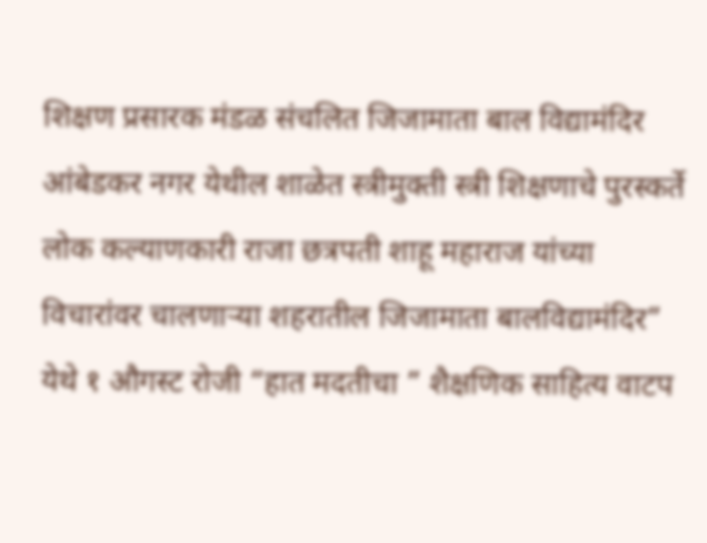शिक्षण प्रसारक मंडळ संचलित जिजामाता बाल विद्यामंदिर आंबेडकर नगर येथील शाळेत स्त्रीमुक्ती स्त्री शिक्षणाचे पुरस्कर्ते लोक कल्याणकारी राजा छत्रपती शाहू महाराज यांच्या विचारांवर चालणाऱ्या शहरातील जिजामाता बालविद्यामंदिर” येथे १ औगस्ट रोजी “हात मदतीचा ” शैक्षणिक साहित्य वाटप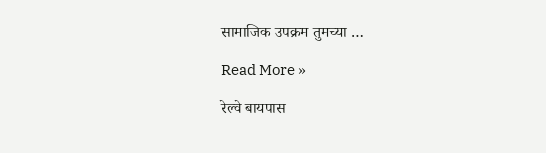सामाजिक उपक्रम तुमच्या …

Read More »

रेल्वे बायपास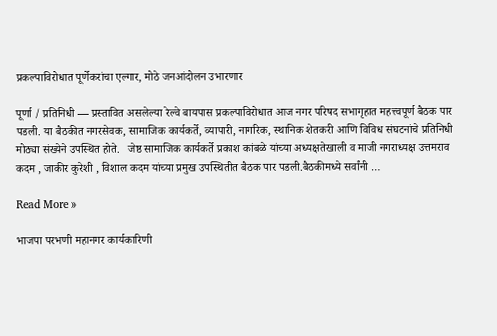प्रकल्पाविरोधात पूर्णेकरांचा एल्गार, मोठे जनआंदोलन उभारणार

पूर्णा / प्रतिनिधी — प्रस्तावित असलेल्या रेल्वे बायपास प्रकल्पाविरोधात आज नगर परिषद सभागृहात महत्त्वपूर्ण बैठक पार पडली. या बैठकीत नगरसेवक, सामाजिक कार्यकर्ते, व्यापारी, नागरिक, स्थानिक शेतकरी आणि विविध संघटनांचे प्रतिनिधी मोठ्या संख्येने उपस्थित होते.   जेष्ठ सामाजिक कार्यकर्ते प्रकाश कांबळे यांच्या अध्यक्षतेखाली व माजी नगराध्यक्ष उत्तमराव कदम , जाकीर कुरेशी , विशाल कदम यांच्या प्रमुख उपस्थितीत बैठक पार पडली.बैठकीमध्ये सर्वांनी …

Read More »

भाजपा परभणी महानगर कार्यकारिणी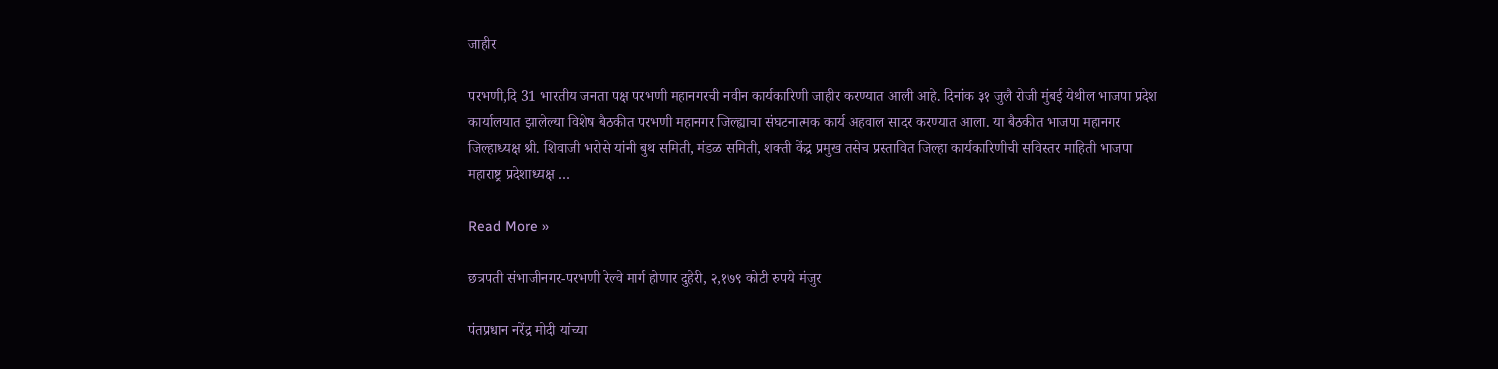जाहीर

परभणी,दि 31 भारतीय जनता पक्ष परभणी महानगरची नवीन कार्यकारिणी जाहीर करण्यात आली आहे. दिनांक ३१ जुलै रोजी मुंबई येथील भाजपा प्रदेश कार्यालयात झालेल्या विशेष बैठकीत परभणी महानगर जिल्ह्याचा संघटनात्मक कार्य अहवाल सादर करण्यात आला. या बैठकीत भाजपा महानगर जिल्हाध्यक्ष श्री. शिवाजी भरोसे यांनी बुथ समिती, मंडळ समिती, शक्ती केंद्र प्रमुख तसेच प्रस्तावित जिल्हा कार्यकारिणीची सविस्तर माहिती भाजपा महाराष्ट्र प्रदेशाध्यक्ष …

Read More »

छत्रपती संभाजीनगर-परभणी रेल्वे मार्ग होणार दुहेरी, २,१७९ कोटी रुपये मंजुर

पंतप्रधान नरेंद्र मोदी यांच्या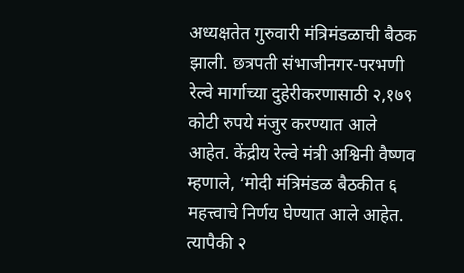अध्यक्षतेत गुरुवारी मंत्रिमंडळाची बैठक झाली. छत्रपती संभाजीनगर-परभणी रेल्वे मार्गाच्या दुहेरीकरणासाठी २,१७९ कोटी रुपये मंजुर करण्यात आले आहेत. केंद्रीय रेल्वे मंत्री अश्विनी वैष्णव म्हणाले, ‘मोदी मंत्रिमंडळ बैठकीत ६ महत्त्वाचे निर्णय घेण्यात आले आहेत. त्यापैकी २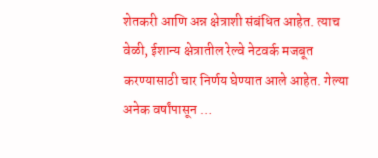शेतकरी आणि अन्न क्षेत्राशी संबंधित आहेत. त्याच वेळी, ईशान्य क्षेत्रातील रेल्वे नेटवर्क मजबूत करण्यासाठी चार निर्णय घेण्यात आले आहेत. गेल्या अनेक वर्षांपासून …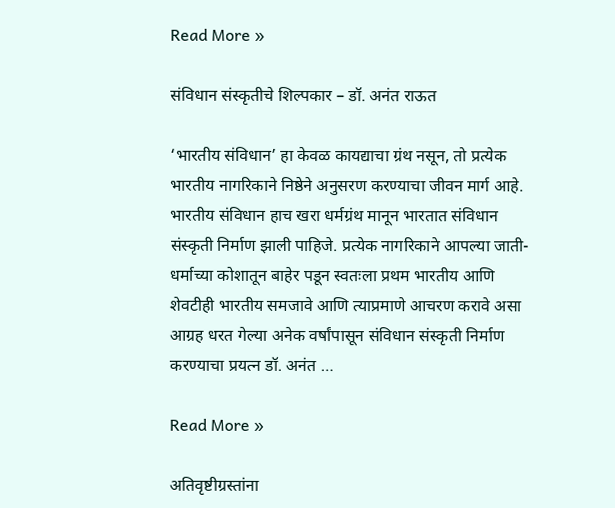Read More »

संविधान संस्कृतीचे शिल्पकार – डॉ. अनंत राऊत

‘भारतीय संविधान’ हा केवळ कायद्याचा ग्रंथ नसून, तो प्रत्येक भारतीय नागरिकाने निष्ठेने अनुसरण करण्याचा जीवन मार्ग आहे. भारतीय संविधान हाच खरा धर्मग्रंथ मानून भारतात संविधान संस्कृती निर्माण झाली पाहिजे. प्रत्येक नागरिकाने आपल्या जाती-धर्माच्या कोशातून बाहेर पडून स्वतःला प्रथम भारतीय आणि शेवटीही भारतीय समजावे आणि त्याप्रमाणे आचरण करावे असा आग्रह धरत गेल्या अनेक वर्षांपासून संविधान संस्कृती निर्माण करण्याचा प्रयत्न डॉ. अनंत …

Read More »

अतिवृष्टीग्रस्तांना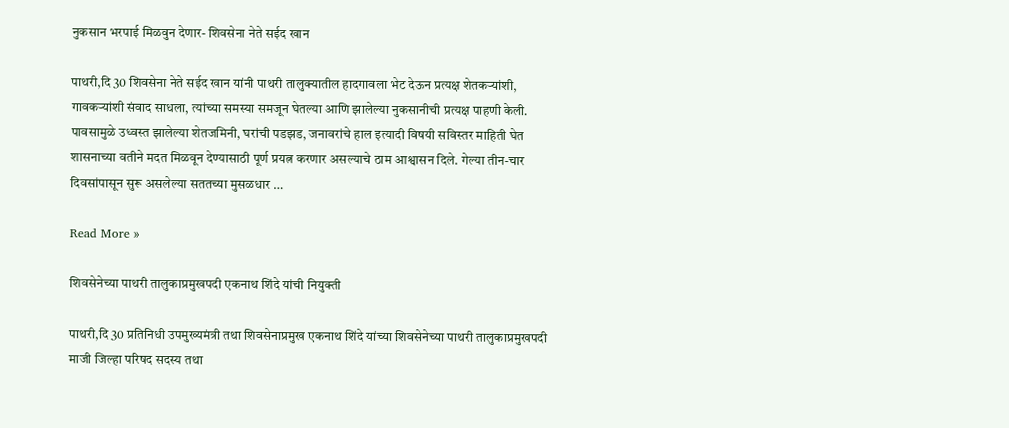नुकसान भरपाई मिळवुन देणार- शिवसेना नेते सईद खान

पाथरी,दि 30 शिवसेना नेते सईद खान यांनी पाथरी तालुक्यातील हादगावला भेट देऊन प्रत्यक्ष शेतकऱ्यांशी, गावकऱ्यांशी संवाद साधला, त्यांच्या समस्या समजून घेतल्या आणि झालेल्या नुकसानीची प्रत्यक्ष पाहणी केली. पावसामुळे उध्वस्त झालेल्या शेतजमिनी, घरांची पडझड, जनावरांचे हाल इत्यादी विषयी सविस्तर माहिती घेत शासनाच्या वतीने मदत मिळवून देण्यासाठी पूर्ण प्रयत्न करणार असल्याचे ठाम आश्वासन दिले. गेल्या तीन-चार दिवसांपासून सुरू असलेल्या सततच्या मुसळधार …

Read More »

शिवसेनेच्या पाथरी तालुकाप्रमुखपदी एकनाथ शिंदे यांची नियुक्ती

पाथरी,दि 30 प्रतिनिधी उपमुख्यमंत्री तथा शिवसेनाप्रमुख एकनाथ शिंदे यांच्या शिवसेनेच्या पाथरी तालुकाप्रमुखपदी माजी जिल्हा परिषद सदस्य तथा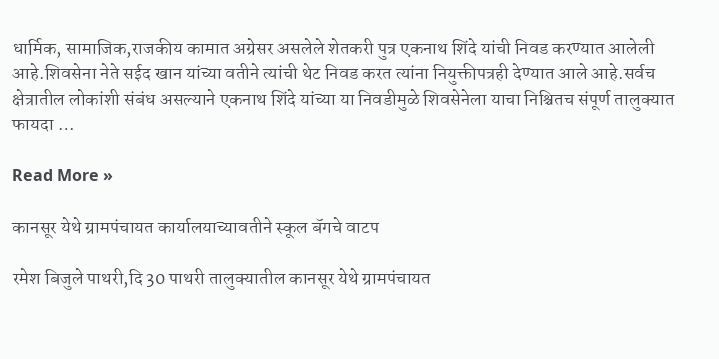धार्मिक, सामाजिक,राजकीय कामात अग्रेसर असलेले शेतकरी पुत्र एकनाथ शिंदे यांची निवड करण्यात आलेली आहे.शिवसेना नेते सईद खान यांच्या वतीने त्यांची थेट निवड करत त्यांना नियुक्तीपत्रही देण्यात आले आहे.सर्वच क्षेत्रातील लोकांशी संबंध असल्याने एकनाथ शिंदे यांच्या या निवडीमुळे शिवसेनेला याचा निश्चितच संपूर्ण तालुक्यात फायदा …

Read More »

कानसूर येथे ग्रामपंचायत कार्यालयाच्यावतीने स्कूल बॅगचे वाटप

रमेश बिजुले पाथरी,दि 30 पाथरी तालुक्यातील कानसूर येथे ग्रामपंचायत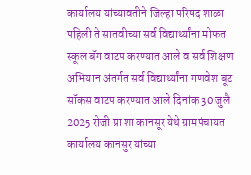कार्यालय यांच्यावतीने जिल्हा परिषद शाळा पहिली ते सातवीच्या सर्व विद्यार्थ्यांना मोफत स्कूल बॅग वाटप करण्यात आले व सर्व शिक्षण अभियान अंतर्गत सर्व विद्यार्थ्यांना गणवेश बूट सॉकस वाटप करण्यात आले दिनांक 30 जुलै 2025 रोजी प्रा शा कानसूर येथे ग्रामपंचायत कार्यालय कानसुर यांच्या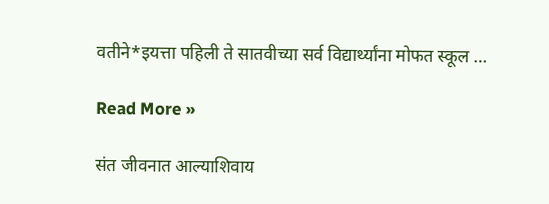वतीने*इयत्ता पहिली ते सातवीच्या सर्व विद्यार्थ्यांना मोफत स्कूल …

Read More »

संत जीवनात आल्याशिवाय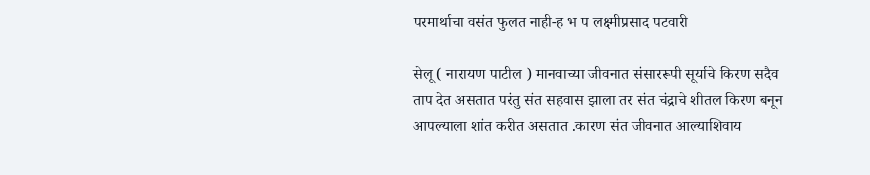परमार्थाचा वसंत फुलत नाही-ह भ प लक्ष्मीप्रसाद पटवारी

सेलू ( नारायण पाटील ) मानवाच्या जीवनात संसाररूपी सूर्याचे किरण सदैव ताप देत असतात परंतु संत सहवास झाला तर संत चंद्राचे शीतल किरण बनून आपल्याला शांत करीत असतात .कारण संत जीवनात आल्याशिवाय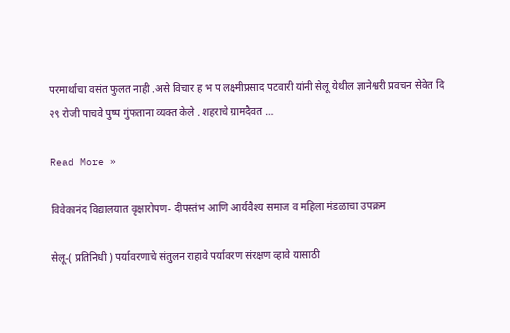परमार्थाचा वसंत फुलत नाही .असे विचार ह भ प लक्ष्मीप्रसाद पटवारी यांनी सेलू येथील ज्ञानेश्वरी प्रवचन सेवेत दि २९ रोजी पाचवे पुष्प गुंफताना व्यक्त केले . शहराचे ग्रामदैवत …

Read More »

विवेकानंद विद्यालयात वृक्षारोपण- दीपस्तंभ आणि आर्यवैश्य समाज व महिला मंडळाचा उपक्रम

सेलू-( प्रतिनिधी ) पर्यावरणाचे संतुलन राहावे पर्यावरण संरक्षण व्हावे यासाठी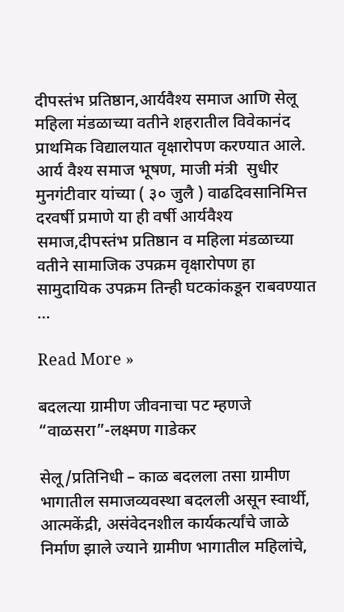दीपस्तंभ प्रतिष्ठान,आर्यवैश्य समाज आणि सेलू महिला मंडळाच्या वतीने शहरातील विवेकानंद प्राथमिक विद्यालयात वृक्षारोपण करण्यात आले. आर्य वैश्य समाज भूषण, माजी मंत्री  सुधीर मुनगंटीवार यांच्या ( ३० जुलै ) वाढदिवसानिमित्त दरवर्षी प्रमाणे या ही वर्षी आर्यवैश्य समाज,दीपस्तंभ प्रतिष्ठान व महिला मंडळाच्या वतीने सामाजिक उपक्रम वृक्षारोपण हा सामुदायिक उपक्रम तिन्ही घटकांकडून राबवण्यात …

Read More »

बदलत्या ग्रामीण जीवनाचा पट म्हणजे “वाळसरा”-लक्ष्मण गाडेकर

सेलू/प्रतिनिधी – काळ बदलला तसा ग्रामीण भागातील समाजव्यवस्था बदलली असून स्वार्थी, आत्मकेंद्री, असंवेदनशील कार्यकर्त्यांचे जाळे निर्माण झाले ज्याने ग्रामीण भागातील महिलांचे,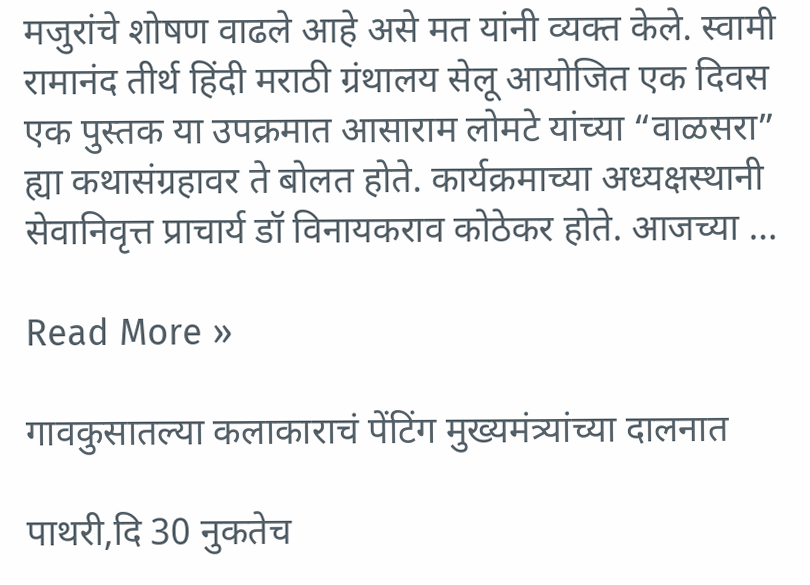मजुरांचे शोषण वाढले आहे असे मत यांनी व्यक्त केले. स्वामी रामानंद तीर्थ हिंदी मराठी ग्रंथालय सेलू आयोजित एक दिवस एक पुस्तक या उपक्रमात आसाराम लोमटे यांच्या “वाळसरा”  ह्या कथासंग्रहावर ते बोलत होते. कार्यक्रमाच्या अध्यक्षस्थानी सेवानिवृत्त प्राचार्य डॉ विनायकराव कोठेकर होते. आजच्या …

Read More »

गावकुसातल्या कलाकाराचं पेंटिंग मुख्यमंत्र्यांच्या दालनात

पाथरी,दि 30 नुकतेच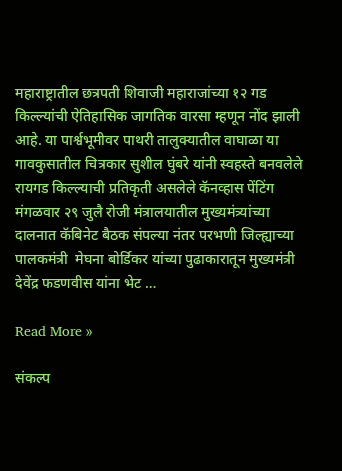महाराष्ट्रातील छत्रपती शिवाजी महाराजांच्या १२ गड किल्ल्यांची ऐतिहासिक जागतिक वारसा म्हणून नोंद झाली आहे. या पार्श्वभूमीवर पाथरी तालुक्यातील वाघाळा या गावकुसातील चित्रकार सुशील घुंबरे यांनी स्वहस्ते बनवलेले रायगड किल्ल्याची प्रतिकृती असलेले कॅनव्हास पेंटिंग मंगळवार २९ जुलै रोजी मंत्रालयातील मुख्यमंत्र्यांच्या दालनात कॅबिनेट बैठक संपल्या नंतर परभणी जिल्ह्याच्या पालकमंत्री  मेघना बोर्डिकर यांच्या पुढाकारातून मुख्यमंत्री देवेंद्र फडणवीस यांना भेट …

Read More »

संकल्प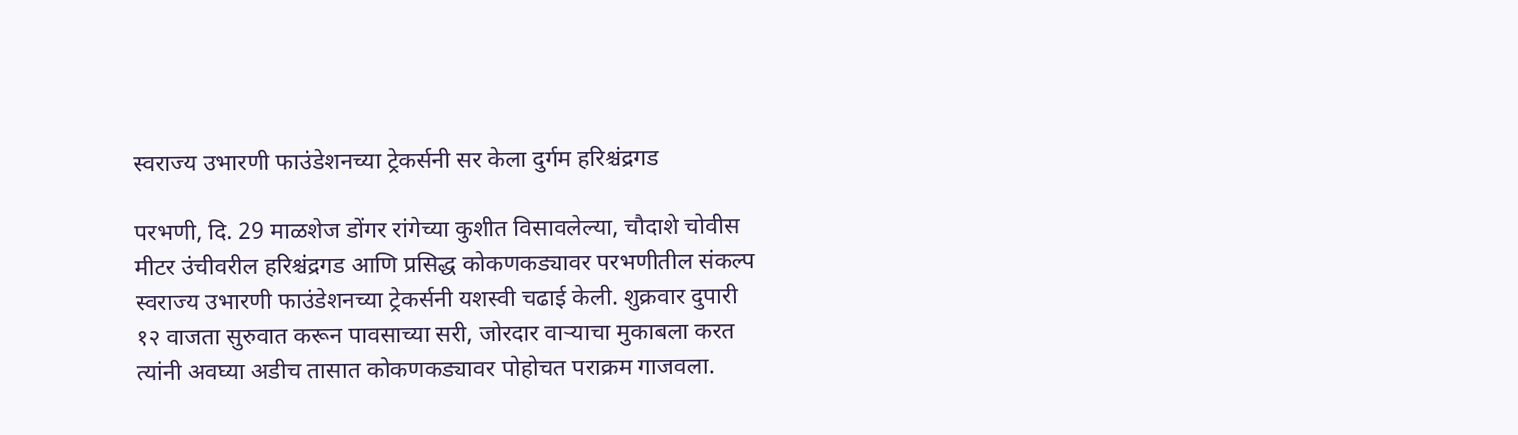स्वराज्य उभारणी फाउंडेशनच्या ट्रेकर्सनी सर केला दुर्गम हरिश्चंद्रगड

परभणी, दि. 29 माळशेज डोंगर रांगेच्या कुशीत विसावलेल्या, चौदाशे चोवीस मीटर उंचीवरील हरिश्चंद्रगड आणि प्रसिद्ध कोकणकड्यावर परभणीतील संकल्प स्वराज्य उभारणी फाउंडेशनच्या ट्रेकर्सनी यशस्वी चढाई केली. शुक्रवार दुपारी १२ वाजता सुरुवात करून पावसाच्या सरी, जोरदार वाऱ्याचा मुकाबला करत त्यांनी अवघ्या अडीच तासात कोकणकड्यावर पोहोचत पराक्रम गाजवला.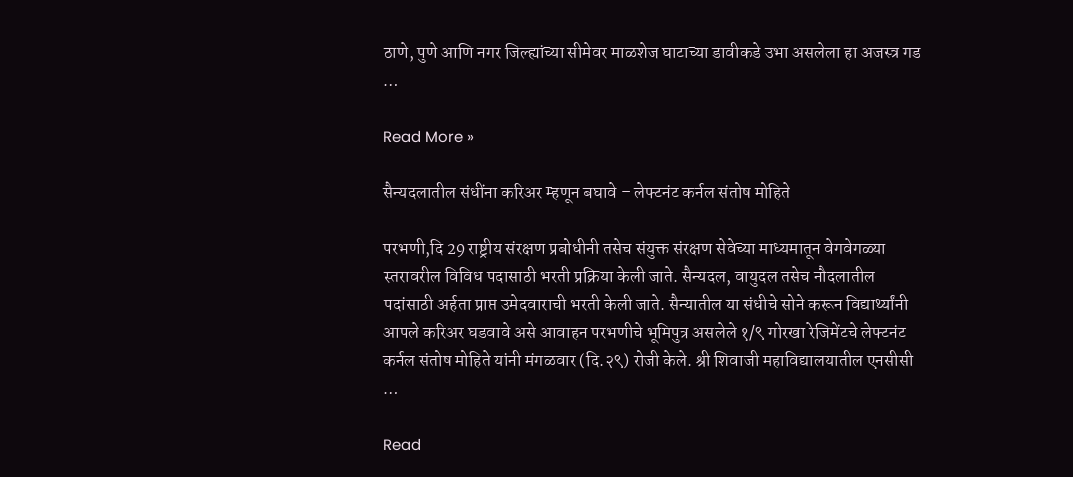ठाणे, पुणे आणि नगर जिल्ह्यांच्या सीमेवर माळशेज घाटाच्या डावीकडे उभा असलेला हा अजस्त्र गड …

Read More »

सैन्यदलातील संधींना करिअर म्हणून बघावे – लेफ्टनंट कर्नल संतोष मोहिते

परभणी,दि 29 राष्ट्रीय संरक्षण प्रबोधीनी तसेच संयुक्त संरक्षण सेवेच्या माध्यमातून वेगवेगळ्या स्तरावरील विविध पदासाठी भरती प्रक्रिया केली जाते. सैन्यदल, वायुदल तसेच नौदलातील पदांसाठी अर्हता प्राप्त उमेदवाराची भरती केली जाते. सैन्यातील या संधीचे सोने करून विद्यार्थ्यांनी आपले करिअर घडवावे असे आवाहन परभणीचे भूमिपुत्र असलेले १/९ गोरखा रेजिमेंटचे लेफ्टनंट कर्नल संतोष मोहिते यांनी मंगळवार (दि.२९) रोजी केले. श्री शिवाजी महाविद्यालयातील एनसीसी …

Read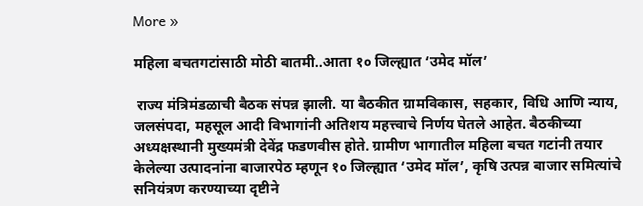More »

महिला बचतगटांसाठी मोठी बातमी..आता १० जिल्ह्यात ‘उमेद मॉल’

 राज्य मंत्रिमंडळाची बैठक संपन्न झाली. या बैठकीत ग्रामविकास, सहकार, विधि आणि न्याय, जलसंपदा, महसूल आदी विभागांनी अतिशय महत्त्वाचे निर्णय घेतले आहेत. बैठकीच्या अध्यक्षस्थानी मुख्यमंत्री देवेंद्र फडणवीस होते. ग्रामीण भागातील महिला बचत गटांनी तयार केलेल्या उत्पादनांना बाजारपेठ म्हणून १० जिल्ह्यात ‘उमेद मॉल’, कृषि उत्पन्न बाजार समित्यांचे सनियंत्रण करण्याच्या दृष्टीने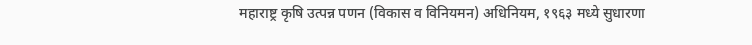महाराष्ट्र कृषि उत्पन्न पणन (विकास व विनियमन) अधिनियम, १९६३ मध्ये सुधारणा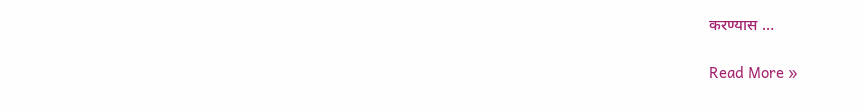करण्यास …

Read More »